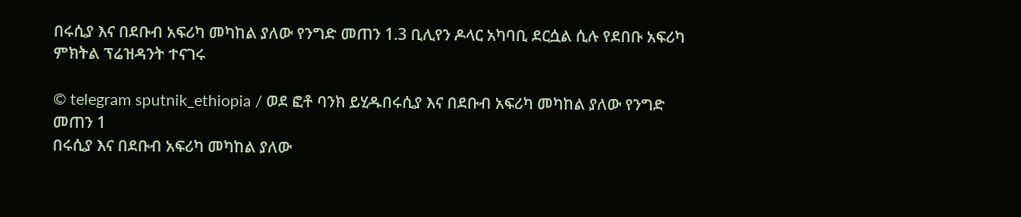በሩሲያ እና በደቡብ አፍሪካ መካከል ያለው የንግድ መጠን 1.3 ቢሊየን ዶላር አካባቢ ደርሷል ሲሉ የደበቡ አፍሪካ ምክትል ፕሬዝዳንት ተናገሩ

© telegram sputnik_ethiopia / ወደ ፎቶ ባንክ ይሂዱበሩሲያ እና በደቡብ አፍሪካ መካከል ያለው የንግድ መጠን 1
በሩሲያ እና በደቡብ አፍሪካ መካከል ያለው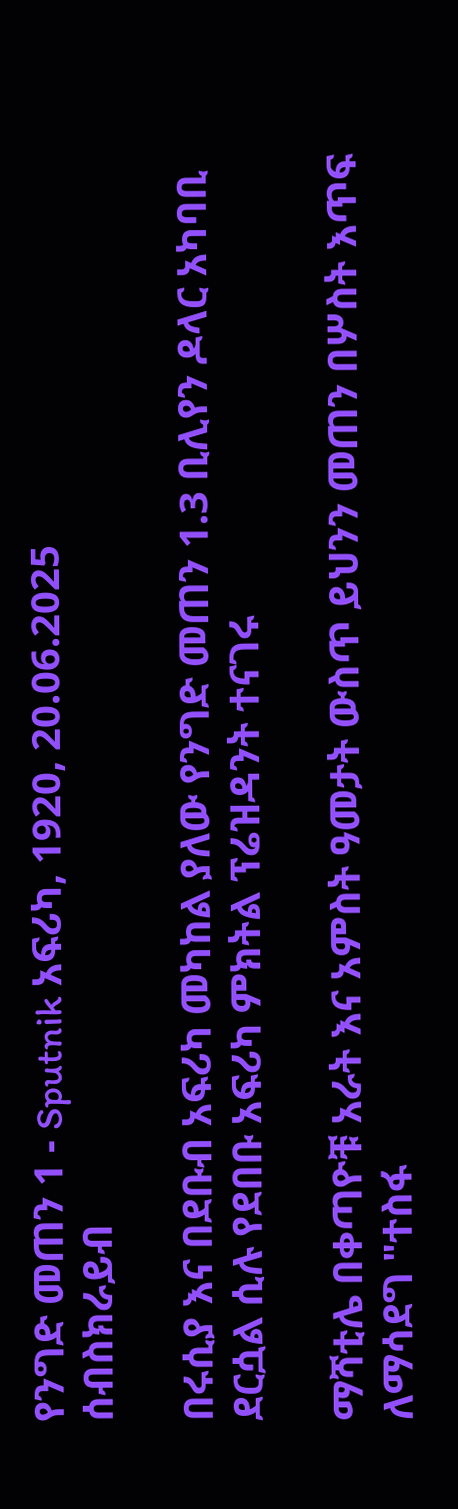የንግድ መጠን 1 - Sputnik አፍሪካ, 1920, 20.06.2025
ሰብስክራይብ

በሩሲያ እና በደቡብ አፍሪካ መካከል ያለው የንግድ መጠን 1.3 ቢሊየን ዶላር አካባቢ ደርሷል ሲሉ የደበቡ አፍሪካ ምክትል ፕሬዝዳንት ተናገሩ

ማሻቲሌ በቀጣዮቹ አራት እና አምስት ዓመታት ውስጥ ይህንን መጠን በሦስት እጥፍ ለማሳደግ "ተስፋ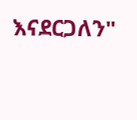እናደርጋለን"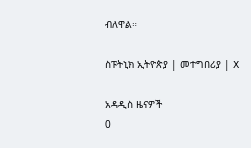ብለዋል።

ስፑትኒክ ኢትዮጵያ | መተግበሪያ | X

አዳዲስ ዜናዎች
0